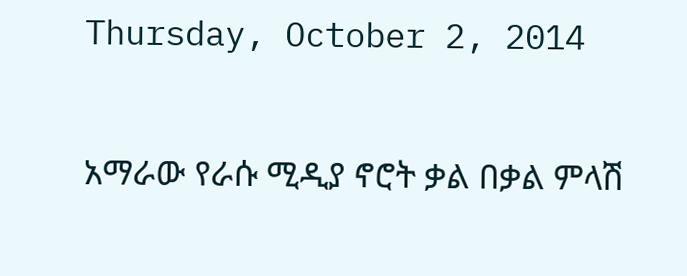Thursday, October 2, 2014

አማራው የራሱ ሚዲያ ኖሮት ቃል በቃል ምላሽ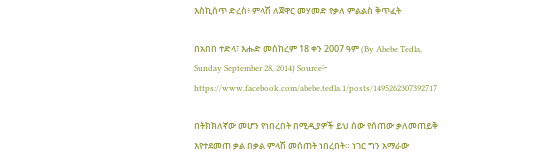እስኪሰጥ ድረስ፥ ምላሽ ለጀዋር መሃመድ የቃለ ምልልስ ቅጥፈት

በአበበ ተድላ፣ እሑድ መስከረም 18 ቀን 2007 ዓም (By Abebe Tedla, Sunday September 28, 2014) Source፦ https://www.facebook.com/abebe.tedla.1/posts/1495262307392717

በትክክለኛው መሆን የነበረበት በሚዲያዎች ይህ ሰው የሰጠው ቃለመጠይቅ እየተደመጠ ቃል በቃል ምላሽ መሰጠት ነበረበት። ነገር ግን አማራው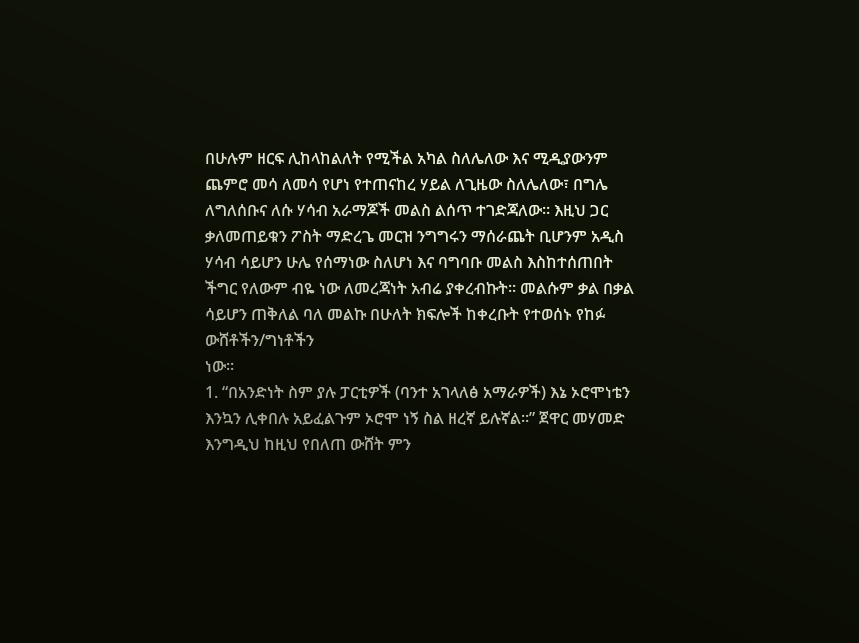በሁሉም ዘርፍ ሊከላከልለት የሚችል አካል ስለሌለው እና ሚዲያውንም ጨምሮ መሳ ለመሳ የሆነ የተጠናከረ ሃይል ለጊዜው ስለሌለው፣ በግሌ ለግለሰቡና ለሱ ሃሳብ አራማጆች መልስ ልሰጥ ተገድጃለው። እዚህ ጋር ቃለመጠይቁን ፖስት ማድረጌ መርዝ ንግግሩን ማሰራጨት ቢሆንም አዲስ ሃሳብ ሳይሆን ሁሌ የሰማነው ስለሆነ እና ባግባቡ መልስ እስከተሰጠበት ችግር የለውም ብዬ ነው ለመረጃነት አብሬ ያቀረብኩት። መልሱም ቃል በቃል ሳይሆን ጠቅለል ባለ መልኩ በሁለት ክፍሎች ከቀረቡት የተወሰኑ የከፉ ውሸቶችን/ግነቶችን
ነው።
1. “በአንድነት ስም ያሉ ፓርቲዎች (ባንተ አገላለፅ አማራዎች) እኔ ኦሮሞነቴን እንኳን ሊቀበሉ አይፈልጉም ኦሮሞ ነኝ ስል ዘረኛ ይሉኛል።” ጀዋር መሃመድ
እንግዲህ ከዚህ የበለጠ ውሸት ምን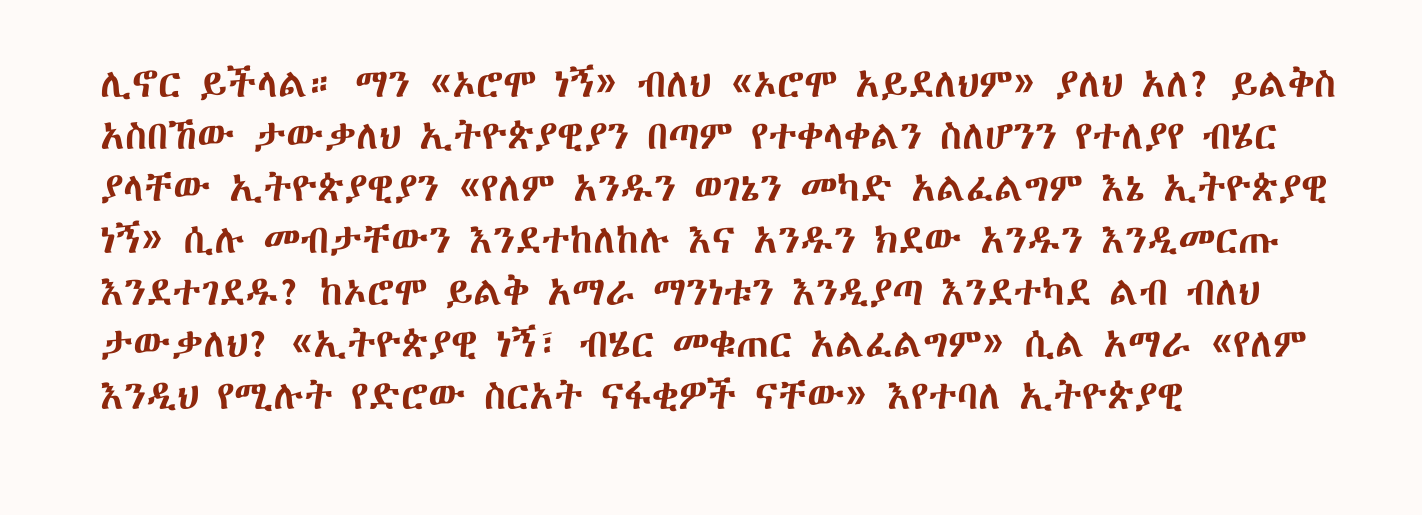ሊኖር ይችላል። ማን «ኦሮሞ ነኝ» ብለህ «ኦሮሞ አይደለህም» ያለህ አለ? ይልቅስ አስበኸው ታውቃለህ ኢትዮጵያዊያን በጣም የተቀላቀልን ስለሆንን የተለያየ ብሄር ያላቸው ኢትዮጵያዊያን «የለም አንዱን ወገኔን መካድ አልፈልግም እኔ ኢትዮጵያዊ ነኝ» ሲሉ መብታቸውን እንደተከለከሉ እና አንዱን ክደው አንዱን እንዲመርጡ እንደተገደዱ? ከኦሮሞ ይልቅ አማራ ማንነቱን እንዲያጣ እንደተካደ ልብ ብለህ ታውቃለህ? «ኢትዮጵያዊ ነኝ፣ ብሄር መቁጠር አልፈልግም» ሲል አማራ «የለም እንዲህ የሚሉት የድሮው ስርአት ናፋቂዎች ናቸው» እየተባለ ኢትዮጵያዊ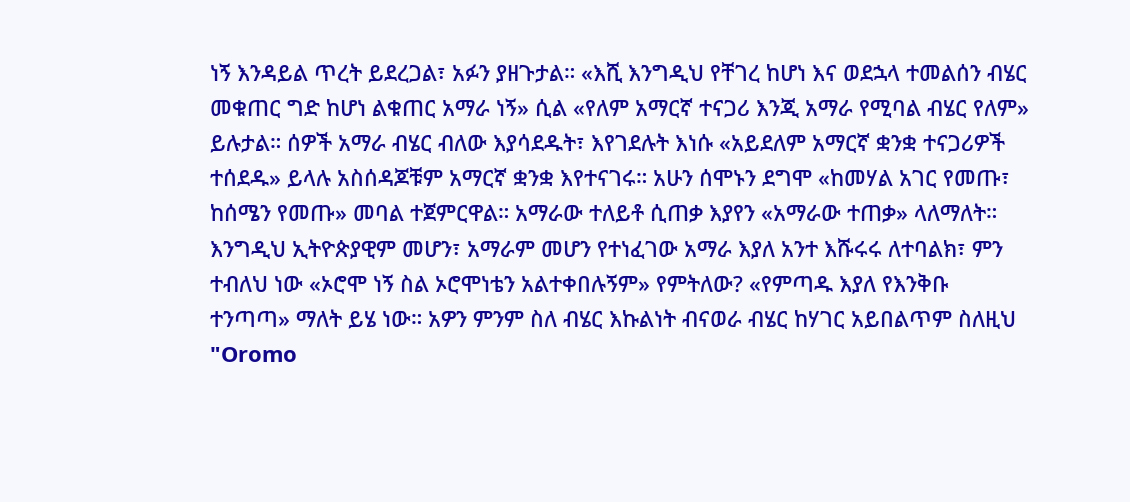ነኝ እንዳይል ጥረት ይደረጋል፣ አፉን ያዘጉታል። «እሺ እንግዲህ የቸገረ ከሆነ እና ወደኋላ ተመልሰን ብሄር መቁጠር ግድ ከሆነ ልቁጠር አማራ ነኝ» ሲል «የለም አማርኛ ተናጋሪ እንጂ አማራ የሚባል ብሄር የለም» ይሉታል። ሰዎች አማራ ብሄር ብለው እያሳደዱት፣ እየገደሉት እነሱ «አይደለም አማርኛ ቋንቋ ተናጋሪዎች ተሰደዱ» ይላሉ አስሰዳጆቹም አማርኛ ቋንቋ እየተናገሩ። አሁን ሰሞኑን ደግሞ «ከመሃል አገር የመጡ፣ ከሰሜን የመጡ» መባል ተጀምርዋል። አማራው ተለይቶ ሲጠቃ እያየን «አማራው ተጠቃ» ላለማለት። እንግዲህ ኢትዮጵያዊም መሆን፣ አማራም መሆን የተነፈገው አማራ እያለ አንተ እሹሩሩ ለተባልክ፣ ምን ተብለህ ነው «ኦሮሞ ነኝ ስል ኦሮሞነቴን አልተቀበሉኝም» የምትለው? «የምጣዱ እያለ የእንቅቡ ተንጣጣ» ማለት ይሄ ነው። አዎን ምንም ስለ ብሄር እኩልነት ብናወራ ብሄር ከሃገር አይበልጥም ስለዚህ "Oromo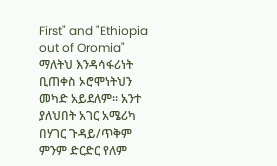First" and "Ethiopia out of Oromia" ማለትህ እንዳሳፋሪነት ቢጠቀስ ኦሮሞነትህን መካድ አይደለም። አንተ ያለህበት አገር አሜሪካ በሃገር ጉዳይ/ጥቅም ምንም ድርድር የለም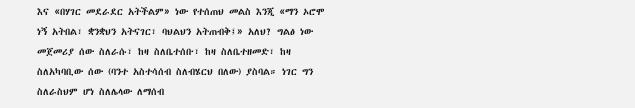እና «በሃገር መደራደር አትችልም» ነው የተሰጠህ መልስ እንጂ «ማን ኦሮሞ ነኝ አትበል፣ ቋንቋህን አትናገር፣ ባህልህን አትጠብቅ፤» አለህ? ግልፅ ነው መጀመሪያ ሰው ስለራሱ፣ ከዛ ስለቤተሰቡ፣ ከዛ ስለቤተዘመድ፣ ከዛ ስለአካባቢው ሰው (ባንተ አስተሳሰብ ስለብሄርህ በለው) ያስባል። ነገር ግን ስለራስህም ሆነ ስለሌላው ለማሰብ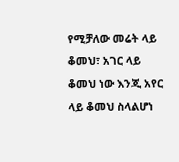የሚቻለው መሬት ላይ ቆመህ፣ አገር ላይ ቆመህ ነው እንጂ አየር ላይ ቆመህ ስላልሆነ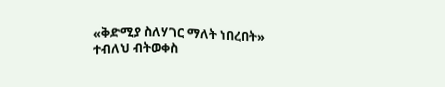«ቅድሚያ ስለሃገር ማለት ነበረበት» ተብለህ ብትወቀስ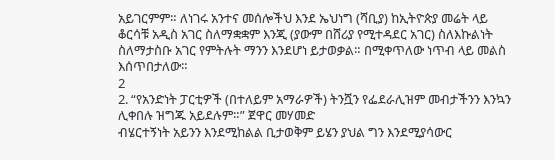አይገርምም። ለነገሩ አንተና መሰሎችህ እንደ ኤህነግ (ሻቢያ) ከኢትዮጵያ መሬት ላይ ቆርሳቹ አዲስ አገር ስለማቋቋም እንጂ (ያውም በሸሪያ የሚተዳደር አገር) ስለእኩልነት ስለማታስቡ አገር የምትሉት ማንን እንደሆነ ይታወቃል። በሚቀጥለው ነጥብ ላይ መልስ እሰጥበታለው።
2
2. “የአንድነት ፓርቲዎች (በተለይም አማራዎች) ትንሿን የፌደራሊዝም መብታችንን እንኳን ሊቀበሉ ዝግጁ አይደሉም።” ጀዋር መሃመድ
ብሄርተኝነት አይንን እንደሚከልል ቢታወቅም ይሄን ያህል ግን እንደሚያሳውር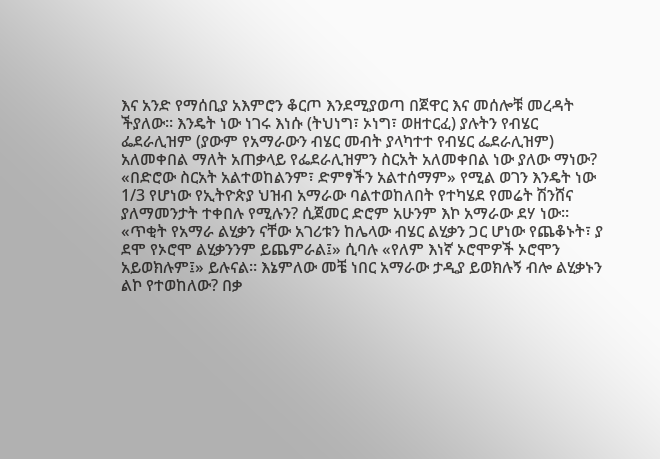እና አንድ የማሰቢያ አእምሮን ቆርጦ እንደሚያወጣ በጀዋር እና መሰሎቹ መረዳት ችያለው። እንዴት ነው ነገሩ እነሱ (ትህነግ፣ ኦነግ፣ ወዘተርፈ) ያሉትን የብሄር ፌደራሊዝም (ያውም የአማራውን ብሄር መብት ያላካተተ የብሄር ፌደራሊዝም) አለመቀበል ማለት አጠቃላይ የፌደራሊዝምን ስርአት አለመቀበል ነው ያለው ማነው? «በድሮው ስርአት አልተወከልንም፣ ድምፃችን አልተሰማም» የሚል ወገን እንዴት ነው 1/3 የሆነው የኢትዮጵያ ህዝብ አማራው ባልተወከለበት የተካሄደ የመሬት ሽንሸና ያለማመንታት ተቀበሉ የሚሉን? ሲጀመር ድሮም አሁንም እኮ አማራው ደሃ ነው። «ጥቂት የአማራ ልሂቃን ናቸው አገሪቱን ከሌላው ብሄር ልሂቃን ጋር ሆነው የጨቆኑት፣ ያ ደሞ የኦሮሞ ልሂቃንንም ይጨምራል፤» ሲባሉ «የለም እነኛ ኦሮሞዎች ኦሮሞን አይወክሉም፤» ይሉናል። እኔምለው መቼ ነበር አማራው ታዲያ ይወክሉኝ ብሎ ልሂቃኑን ልኮ የተወከለው? በቃ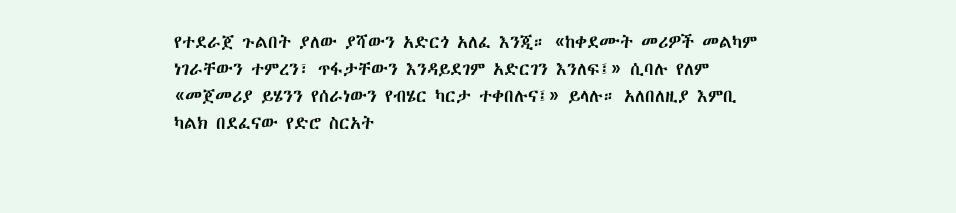የተደራጀ ጉልበት ያለው ያሻውን አድርጎ አለፈ እንጂ። «ከቀደሙት መሪዎች መልካም ነገራቸውን ተምረን፣ ጥፋታቸውን እንዳይደገም አድርገን እንለፍ፤» ሲባሉ የለም «መጀመሪያ ይሄንን የሰራነውን የብሄር ካርታ ተቀበሉና፤» ይላሉ። አለበለዚያ እምቢ ካልክ በደፈናው የድሮ ስርአት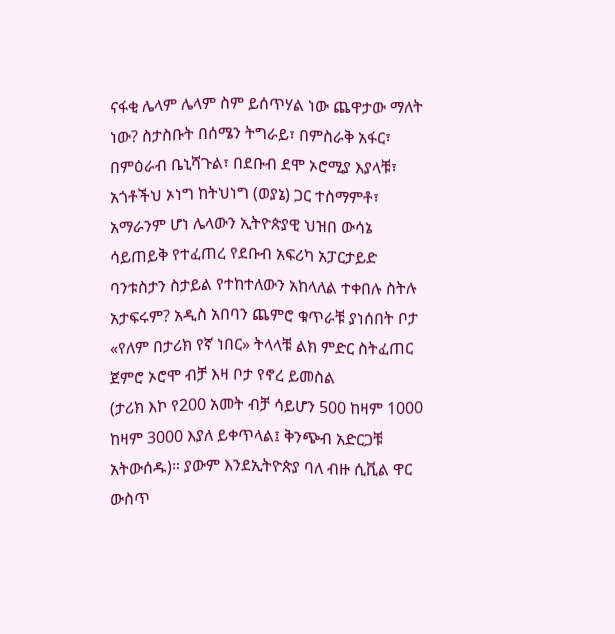ናፋቂ ሌላም ሌላም ስም ይሰጥሃል ነው ጨዋታው ማለት ነው? ስታስቡት በሰሜን ትግራይ፣ በምስራቅ አፋር፣ በምዕራብ ቤኒሻጉል፣ በደቡብ ደሞ ኦሮሚያ እያላቹ፣ አጎቶችህ ኦነግ ከትህነግ (ወያኔ) ጋር ተስማምቶ፣ አማራንም ሆነ ሌላውን ኢትዮጵያዊ ህዝበ ውሳኔ ሳይጠይቅ የተፈጠረ የደቡብ አፍሪካ አፓርታይድ ባንቱስታን ስታይል የተከተለውን አከላለል ተቀበሉ ስትሉ አታፍሩም? አዲስ አበባን ጨምሮ ቁጥራቹ ያነሰበት ቦታ «የለም በታሪክ የኛ ነበር» ትላላቹ ልክ ምድር ስትፈጠር ጀምሮ ኦሮሞ ብቻ እዛ ቦታ የኖረ ይመስል
(ታሪክ እኮ የ200 አመት ብቻ ሳይሆን 500 ከዛም 1000 ከዛም 3000 እያለ ይቀጥላል፤ ቅንጭብ አድርጋቹ አትውሰዱ)። ያውም እንደኢትዮጵያ ባለ ብዙ ሲቪል ዋር ውስጥ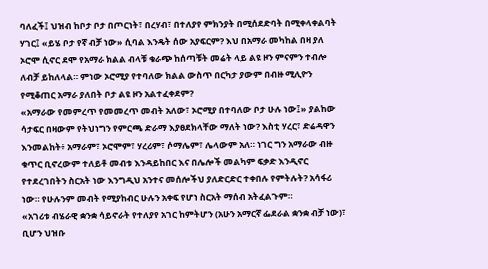ባለፈች፤ ህዝብ ከቦታ ቦታ በጦርነት፣ በረሃብ፣ በተለያየ ምክንያት በሚሰደድባት በሚቀላቀልባት ሃገር፤ «ይሄ ቦታ የኛ ብቻ ነው» ሲባል እንዴት ሰው አያፍርም? እህ በአማራ መካከል በዛ ያለ ኦሮሞ ሲኖር ደሞ የአማራ ክልል ብላቹ ቁራጭ ከሰጣቹት መሬት ላይ ልዩ ዞን ምናምን ተብሎ ለብቻ ይከለላል። ምነው ኦሮሚያ የተባለው ክልል ውስጥ በርካታ ያውም በብዙ ሚሊዮን የሚቆጠር አማራ ያለበት ቦታ ልዩ ዞን አልተፈቀደም?
«አማራው የመምረጥ የመመረጥ መብት አለው፣ ኦሮሚያ በተባለው ቦታ ሁሉ ነው፤» ያልከው ሳታፍር በዛውም የትህነግን የምርጫ ድራማ እያፀደክላቸው ማለት ነው? እስቲ ሃረር፣ ድሬዳዋን እንመልከት፥ አማራም፣ ኦሮሞም፣ ሃረሪም፣ ሶማሌም፣ ሌላውም አለ። ነገር ግን አማራው ብዙ ቁጥር ቢኖረውም ተለይቶ መብቱ እንዳይከበር እና በሌሎች መልካም ፍቃድ እንዲኖር የተደረገበትን ስርአት ነው እንግዲህ አንተና መሰሎችህ ያለድርድር ተቀበሉ የምትሉት? አሳፋሪ ነው። የሁሉንም መብት የሚያከብር ሁሉን አቀፍ የሆነ ስርአት ማሰብ አትፈልጉም።
«አገሪቱ ብሄራዊ ቋንቋ ሳይኖራት የተለያየ አገር ከምትሆን (አሁን አማርኛ ፌደራል ቋንቋ ብቻ ነው)፣ ቢሆን ህዝቡ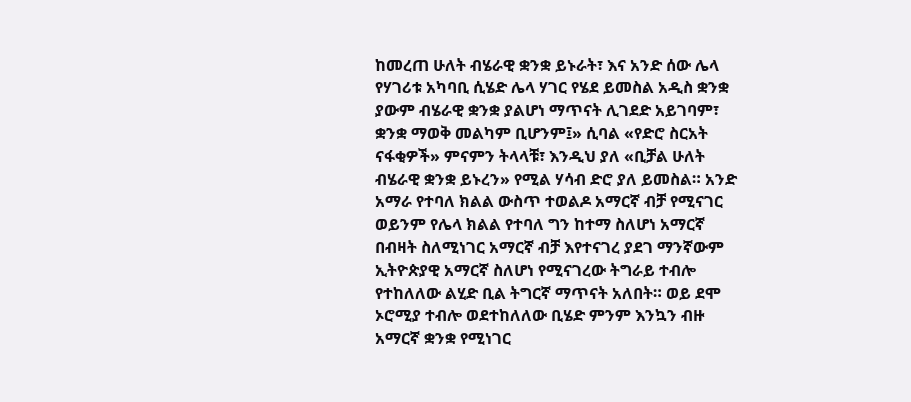ከመረጠ ሁለት ብሄራዊ ቋንቋ ይኑራት፣ እና አንድ ሰው ሌላ የሃገሪቱ አካባቢ ሲሄድ ሌላ ሃገር የሄደ ይመስል አዲስ ቋንቋ ያውም ብሄራዊ ቋንቋ ያልሆነ ማጥናት ሊገደድ አይገባም፣ ቋንቋ ማወቅ መልካም ቢሆንም፤» ሲባል «የድሮ ስርአት ናፋቂዎች» ምናምን ትላላቹ፣ እንዲህ ያለ «ቢቻል ሁለት ብሄራዊ ቋንቋ ይኑረን» የሚል ሃሳብ ድሮ ያለ ይመስል። አንድ አማራ የተባለ ክልል ውስጥ ተወልዶ አማርኛ ብቻ የሚናገር ወይንም የሌላ ክልል የተባለ ግን ከተማ ስለሆነ አማርኛ በብዛት ስለሚነገር አማርኛ ብቻ እየተናገረ ያደገ ማንኛውም ኢትዮጵያዊ አማርኛ ስለሆነ የሚናገረው ትግራይ ተብሎ የተከለለው ልሂድ ቢል ትግርኛ ማጥናት አለበት። ወይ ደሞ ኦሮሚያ ተብሎ ወደተከለለው ቢሄድ ምንም እንኳን ብዙ አማርኛ ቋንቋ የሚነገር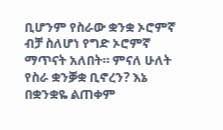ቢሆንም የስራው ቋንቋ ኦሮምኛ ብቻ ስለሆነ የግድ ኦሮምኛ ማጥናት አለበት። ምናለ ሁለት የስራ ቋንቓቋ ቢኖረን? እኔ በቋንቋዬ ልጠቀም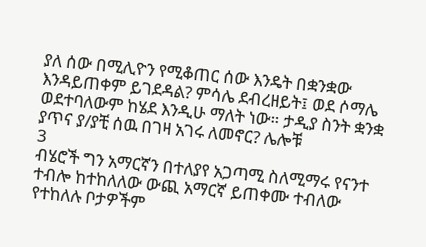ያለ ሰው በሚሊዮን የሚቆጠር ሰው እንዴት በቋንቋው እንዳይጠቀም ይገደዳል? ምሳሌ ደብረዘይት፤ ወደ ሶማሌ ወደተባለውም ከሄደ እንዲሁ ማለት ነው። ታዲያ ስንት ቋንቋ ያጥና ያ/ያቺ ሰዉ በገዛ አገሩ ለመኖር? ሌሎቹ
3
ብሄሮች ግን አማርኛን በተለያየ አጋጣሚ ስለሚማሩ የናንተ ተብሎ ከተከለለው ውጪ አማርኛ ይጠቀሙ ተብለው የተከለሉ ቦታዎችም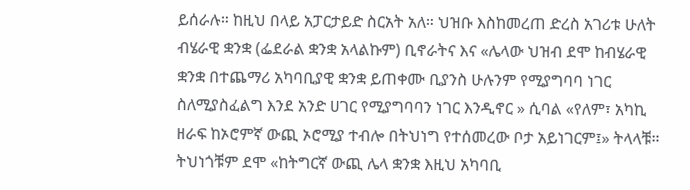ይሰራሉ። ከዚህ በላይ አፓርታይድ ስርአት አለ። ህዝቡ እስከመረጠ ድረስ አገሪቱ ሁለት ብሄራዊ ቋንቋ (ፌደራል ቋንቋ አላልኩም) ቢኖራትና እና «ሌላው ህዝብ ደሞ ከብሄራዊ ቋንቋ በተጨማሪ አካባቢያዊ ቋንቋ ይጠቀሙ ቢያንስ ሁሉንም የሚያግባባ ነገር ስለሚያስፈልግ እንደ አንድ ሀገር የሚያግባባን ነገር እንዲኖር » ሲባል «የለም፣ አካኪ ዘራፍ ከኦሮምኛ ውጪ ኦሮሚያ ተብሎ በትህነግ የተሰመረው ቦታ አይነገርም፤» ትላላቹ። ትህነጎቹም ደሞ «ከትግርኛ ውጪ ሌላ ቋንቋ እዚህ አካባቢ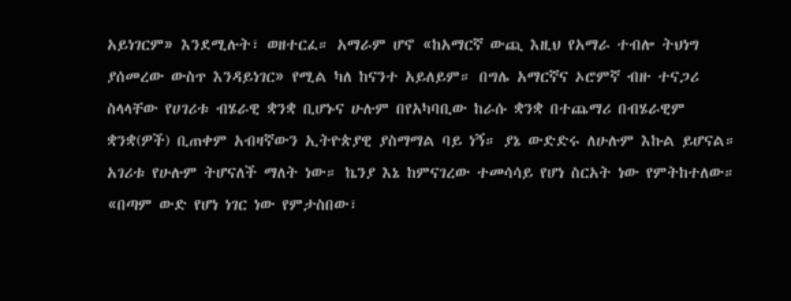አይነገርም» እንደሚሉት፣ ወዘተርፈ። አማራም ሆኖ «ከአማርኛ ውጪ እዚህ የአማራ ተብሎ ትህነግ ያሰመረው ውስጥ እንዳይነገር» የሚል ካለ ከናንተ አይለይም። በግሌ አማርኛና ኦሮምኛ ብዙ ተናጋሪ ስላላቸው የሀገሪቱ ብሄራዊ ቋንቋ ቢሆኑና ሁሉም በየአካባቢው ከራሱ ቋንቋ በተጨማሪ በብሄራዊም ቋንቋ(ዎች) ቢጠቀም አብዛኛውን ኢትዮጵያዊ ያስማማል ባይ ነኝ። ያኔ ውድድሩ ለሁሉም እኩል ይሆናል። አገሪቱ የሁሉም ትሆናለች ማለት ነው። ኬንያ እኔ ከምናገረው ተመሳሳይ የሆነ ስርአት ነው የምትከተለው። «በጣም ውድ የሆነ ነገር ነው የምታስበው፣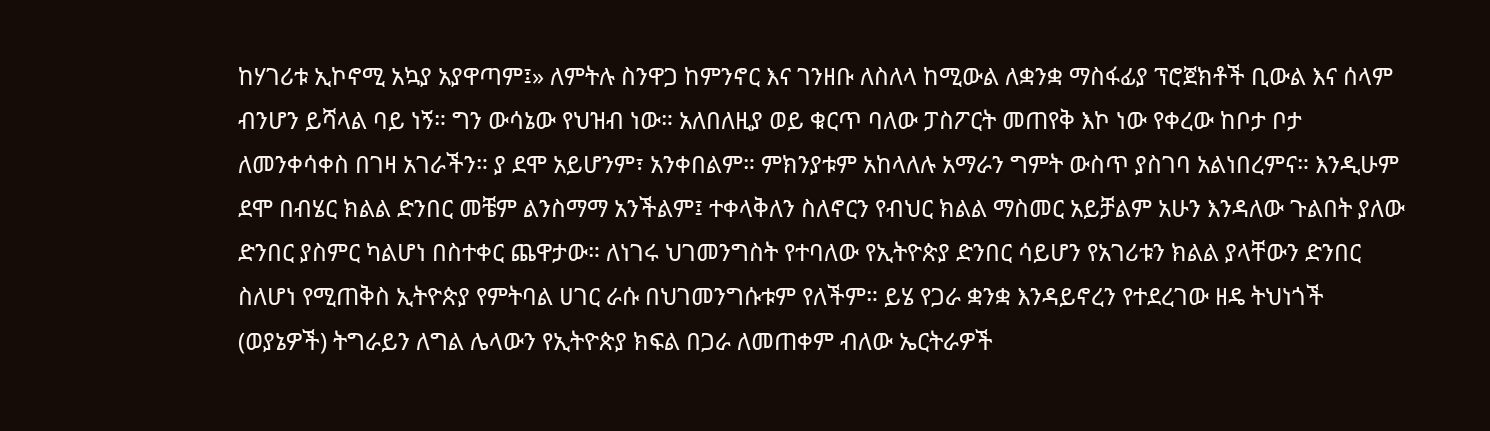ከሃገሪቱ ኢኮኖሚ አኳያ አያዋጣም፤» ለምትሉ ስንዋጋ ከምንኖር እና ገንዘቡ ለስለላ ከሚውል ለቋንቋ ማስፋፊያ ፕሮጀክቶች ቢውል እና ሰላም ብንሆን ይሻላል ባይ ነኝ። ግን ውሳኔው የህዝብ ነው። አለበለዚያ ወይ ቁርጥ ባለው ፓስፖርት መጠየቅ እኮ ነው የቀረው ከቦታ ቦታ ለመንቀሳቀስ በገዛ አገራችን። ያ ደሞ አይሆንም፣ አንቀበልም። ምክንያቱም አከላለሉ አማራን ግምት ውስጥ ያስገባ አልነበረምና። እንዲሁም ደሞ በብሄር ክልል ድንበር መቼም ልንስማማ አንችልም፤ ተቀላቅለን ስለኖርን የብህር ክልል ማስመር አይቻልም አሁን እንዳለው ጉልበት ያለው ድንበር ያስምር ካልሆነ በስተቀር ጨዋታው። ለነገሩ ህገመንግስት የተባለው የኢትዮጵያ ድንበር ሳይሆን የአገሪቱን ክልል ያላቸውን ድንበር ስለሆነ የሚጠቅስ ኢትዮጵያ የምትባል ሀገር ራሱ በህገመንግሱቱም የለችም። ይሄ የጋራ ቋንቋ እንዳይኖረን የተደረገው ዘዴ ትህነጎች (ወያኔዎች) ትግራይን ለግል ሌላውን የኢትዮጵያ ክፍል በጋራ ለመጠቀም ብለው ኤርትራዎች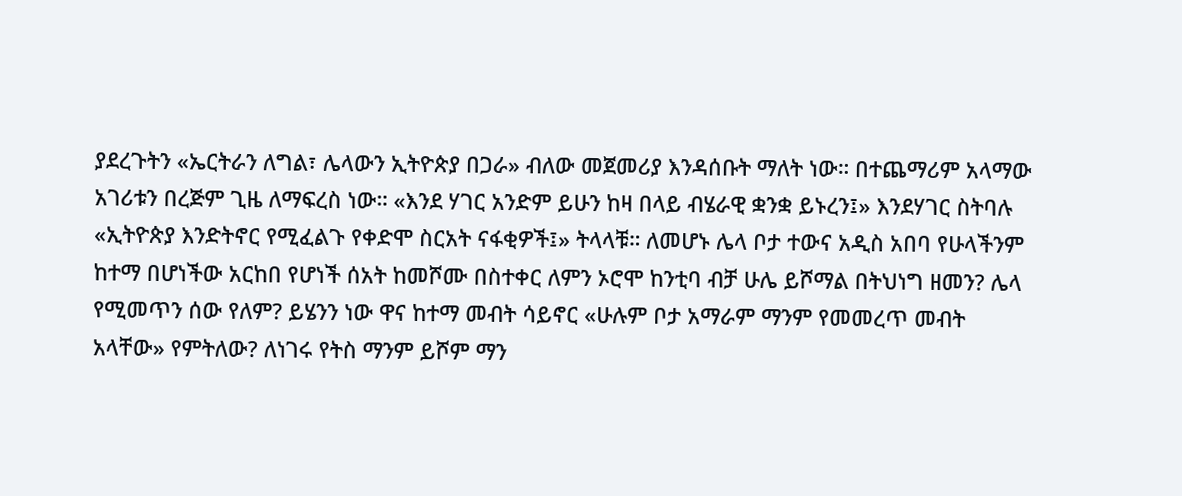ያደረጉትን «ኤርትራን ለግል፣ ሌላውን ኢትዮጵያ በጋራ» ብለው መጀመሪያ እንዳሰቡት ማለት ነው። በተጨማሪም አላማው አገሪቱን በረጅም ጊዜ ለማፍረስ ነው። «እንደ ሃገር አንድም ይሁን ከዛ በላይ ብሄራዊ ቋንቋ ይኑረን፤» እንደሃገር ስትባሉ «ኢትዮጵያ እንድትኖር የሚፈልጉ የቀድሞ ስርአት ናፋቂዎች፤» ትላላቹ። ለመሆኑ ሌላ ቦታ ተውና አዲስ አበባ የሁላችንም ከተማ በሆነችው አርከበ የሆነች ሰአት ከመሾሙ በስተቀር ለምን ኦሮሞ ከንቲባ ብቻ ሁሌ ይሾማል በትህነግ ዘመን? ሌላ የሚመጥን ሰው የለም? ይሄንን ነው ዋና ከተማ መብት ሳይኖር «ሁሉም ቦታ አማራም ማንም የመመረጥ መብት አላቸው» የምትለው? ለነገሩ የትስ ማንም ይሾም ማን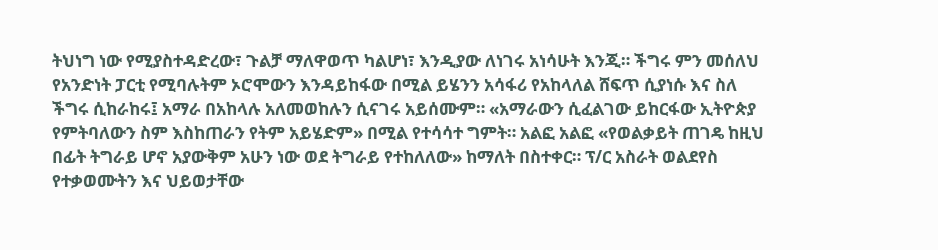ትህነግ ነው የሚያስተዳድረው፣ ጉልቻ ማለዋወጥ ካልሆነ፣ እንዲያው ለነገሩ አነሳሁት እንጂ። ችግሩ ምን መሰለህ የአንድነት ፓርቲ የሚባሉትም ኦሮሞውን እንዳይከፋው በሚል ይሄንን አሳፋሪ የአከላለል ሸፍጥ ሲያነሱ እና ስለ ችግሩ ሲከራከሩ፤ አማራ በአከላሉ አለመወከሉን ሲናገሩ አይሰሙም። «አማራውን ሲፈልገው ይከርፋው ኢትዮጵያ የምትባለውን ስም እስከጠራን የትም አይሄድም» በሚል የተሳሳተ ግምት። አልፎ አልፎ «የወልቃይት ጠገዴ ከዚህ በፊት ትግራይ ሆኖ አያውቅም አሁን ነው ወደ ትግራይ የተከለለው» ከማለት በስተቀር። ፕ/ር አስራት ወልደየስ የተቃወሙትን እና ህይወታቸው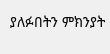ያለፉበትን ምክንያት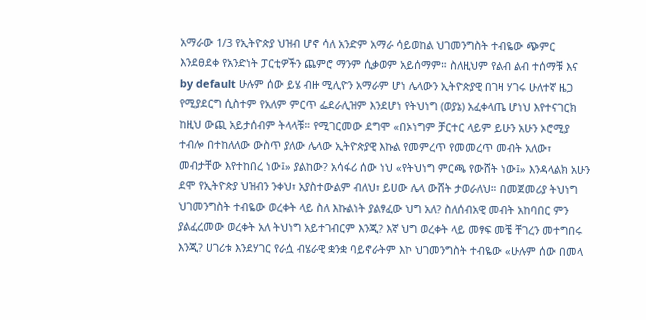አማራው 1/3 የኢትዮጵያ ህዝብ ሆኖ ሳለ አንድም አማራ ሳይወከል ህገመንግስት ተብዬው ጭምር እንደፀደቀ የአንድነት ፓርቲዎችን ጨምሮ ማንም ሲቃወም አይሰማም። ስለዚህም የልብ ልብ ተሰማቹ እና by default ሁሉም ሰው ይሄ ብዙ ሚሊዮን አማራም ሆነ ሌላውን ኢትዮጵያዊ በገዛ ሃገሩ ሁለተኛ ዜጋ የሚያደርግ ሲስተም የአለም ምርጥ ፌደራሊዝም እንደሆነ የትህነግ (ወያኔ) አፈቀላጤ ሆነህ እየተናገርክ ከዚህ ውጪ አይታሰብም ትላላቹ። የሚገርመው ደግሞ «በኦነግም ቻርተር ላይም ይሁን አሁን ኦሮሚያ ተብሎ በተከለለው ውስጥ ያለው ሌላው ኢትዮጵያዊ እኩል የመምረጥ የመመረጥ መብት አለው፣ መብታቸው እየተከበረ ነው፤» ያልከው? አሳፋሪ ሰው ነህ «የትህነግ ምርጫ የውሸት ነው፤» እንዳላልክ አሁን ደሞ የኢትዮጵያ ህዝብን ንቀህ፣ አያስተውልም ብለህ፣ ይሀው ሌላ ውሸት ታወራለህ። በመጀመሪያ ትህነግ ህገመንግስት ተብዬው ወረቀት ላይ ስለ እኩልነት ያልፃፈው ህግ አለ? ስለሰብአዊ መብት አከባበር ምን ያልፈረመው ወረቀት አለ ትህነግ አይተገብርም እንጂ? እኛ ህግ ወረቀት ላይ መፃፍ መቼ ቸገረን መተግበሩ እንጂ? ሀገሪቱ እንደሃገር የራሷ ብሄራዊ ቋንቋ ባይኖራትም እኮ ህገመንግስት ተብዬው «ሁሉም ሰው በመላ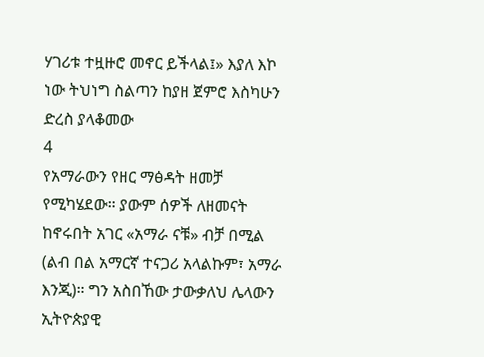ሃገሪቱ ተዟዙሮ መኖር ይችላል፤» እያለ እኮ ነው ትህነግ ስልጣን ከያዘ ጀምሮ እስካሁን ድረስ ያላቆመው
4
የአማራውን የዘር ማፅዳት ዘመቻ የሚካሄደው። ያውም ሰዎች ለዘመናት ከኖሩበት አገር «አማራ ናቹ» ብቻ በሚል (ልብ በል አማርኛ ተናጋሪ አላልኩም፣ አማራ እንጂ)። ግን አስበኸው ታውቃለህ ሌላውን ኢትዮጵያዊ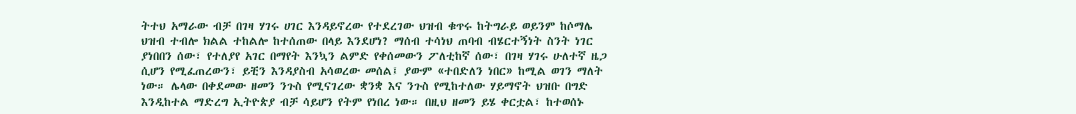ትተህ አማራው ብቻ በገዛ ሃገሩ ሀገር እንዳይኖረው የተደረገው ህዝብ ቁጥሩ ከትግራይ ወይንም ከሶማሌ ህዝብ ተብሎ ክልል ተከልሎ ከተሰጠው በላይ እንደሆነ? ማሰብ ተሳነህ ጠባብ ብሄርተኝነት ስንት ነገር ያነበበን ሰው፣ የተለያየ አገር በማየት እንኳን ልምድ የቀሰመውን ፖለቲከኛ ሰው፣ በገዛ ሃገሩ ሁለተኛ ዜጋ ሲሆን የሚፈጠረውን፣ ይቺን እንዳያስብ አሳወረው መሰል፤ ያውም «ተበድለን ነበር» ከሚል ወገን ማለት ነው። ሌላው በቀደመው ዘመን ንጉስ የሚናገረው ቋንቋ እና ንጉስ የሚከተለው ሃይማኖት ህዝቡ በግድ እንዲከተል ማድረግ ኢትዮጵያ ብቻ ሳይሆን የትም የነበረ ነው። በዚህ ዘመን ይሄ ቀርቷል፣ ከተወሰኑ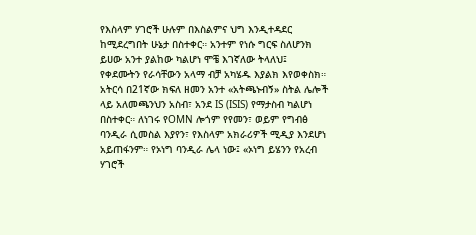የእስላም ሃገሮች ሁሉም በእስልምና ህግ እንዲተዳደር ከሚደረግበት ሁኔታ በስተቀር። አንተም የነሱ ግርፍ ስለሆንክ ይሀው አንተ ያልከው ካልሆነ ሞቼ እገኛለው ትላለህ፤ የቀደሙትን የራሳቸውን አላማ ብቻ አካሄዱ እያልክ እየወቀስክ። አትርሳ በ21ኛው ክፍለ ዘመን አንተ «አትጫኑብኝ» ስትል ሌሎች ላይ አለመጫንህን አስብ፣ አንደ IS (ISIS) የማታስብ ካልሆነ በስተቀር። ለነገሩ የOMN ሎጎም የየመን፣ ወይም የግብፅ ባንዲራ ሲመስል እያየን፣ የእስላም አክራሪዎች ሚዲያ እንደሆነ አይጠፋንም። የኦነግ ባንዲራ ሌላ ነው፤ «ኦነግ ይሄንን የአረብ ሃገሮች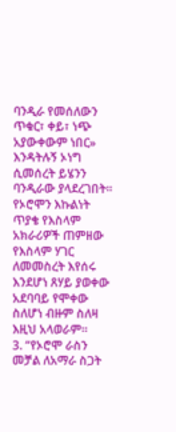ባንዲራ የመሰለውን ጥቁር፣ ቀይ፣ ነጭ አያውቀውም ነበር» እንዳትሉኝ ኦነግ ሲመሰረት ይሄንን ባንዲራው ያላደረገበት። የኦሮሞን እኩልነት ጥያቄ የእስላም አክራሪዎች ጠምዘው የእስላም ሃገር ለመመስረት እየሰሩ እንደሆነ ጸሃይ ያወቀው አደባባይ የሞቀው ስለሆነ ብዙም ስለዛ እዚህ አላወራም።
3. “የኦሮሞ ራስን መቻል ለአማራ ስጋት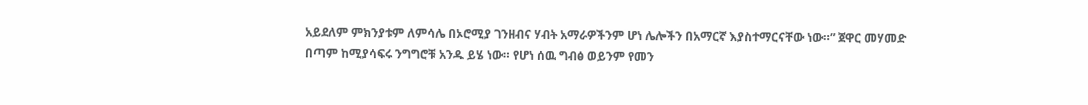አይደለም ምክንያቱም ለምሳሌ በኦሮሚያ ገንዘብና ሃብት አማራዎችንም ሆነ ሌሎችን በአማርኛ እያስተማርናቸው ነው።” ጀዋር መሃመድ
በጣም ከሚያሳፍሩ ንግግሮቹ አንዱ ይሄ ነው። የሆነ ሰዉ ግብፅ ወይንም የመን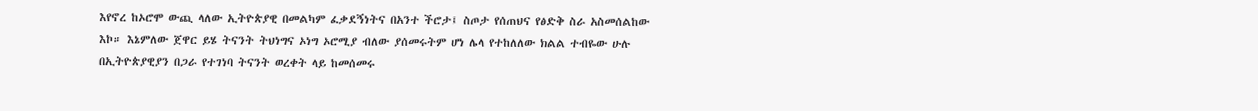እየኖረ ከኦሮሞ ውጪ ላለው ኢትዮጵያዊ በመልካም ፈቃደኝነትና በአንተ ችሮታ፤ ስጦታ የሰጠህና የፅድቅ ስራ አስመሰልከው እኮ። እኔምለው ጀዋር ይሄ ትናንት ትህነግና ኦነግ ኦሮሚያ ብለው ያሰመሩትም ሆነ ሌላ የተከለለው ክልል ተብዬው ሁሉ በኢትዮጵያዊያን በጋራ የተገነባ ትናንት ወረቀት ላይ ከመሰመሩ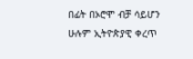በፊት በኦሮሞ ብቻ ሳይሆን ሁሉም ኢትዮጵያዊ ቀረጥ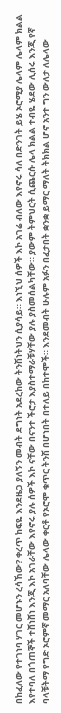በከፈለው የተገነባ ሃገር መሆኑን ረሳኸው? ቀረጥ ከፍዬ እንደዜጋ ያለኝን መብት ደግነት አደረከው ትንሽነትህን ሲያሳይ። እነኚህ ሰዎች እኮ አገሬ ብለው እየኖሩ ሳለ በድንገት ይሄ ኦሮሚያ ሌላም ሌላም ክልል እየተባለ በጎጠኞች ተሸነሸነ እንጂ እኮ አገራቸው እየኖሩ ያሉ ሰዎች እኮ ናቸው በናንተ ችሮታ እያስተማራቹሃቸው ያሉ ያስመሰልካቸው። ያውም ትምህርት ሲጨርሱ ሌላ ክልል ተብዬ ሄደው ሊሰሩ እንጂ የኛ ባላቹትማ የግድ ኦሮምኛ መማር አለባቸው ሌላው ቀርቶ የኦሮሞ ቁጥር ትንሽ በሆነበት በተለይ በከተሞች። እንደመብት ሁሉም አፉን በፈታበት ቋንቋ ይማር ማለት ትክክል ሆኖ አንተ ግን ውለታ ለሌላው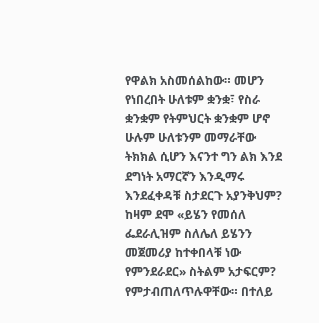የዋልክ አስመሰልከው። መሆን የነበረበት ሁለቱም ቋንቋ፣ የስራ ቋንቋም የትምህርት ቋንቋም ሆኖ ሁሉም ሁለቱንም መማራቸው ትክክል ሲሆን እናንተ ግን ልክ እንደ ደግነት አማርኛን እንዲማሩ እንደፈቀዳቹ ስታደርጉ አያንቅህም? ከዛም ደሞ «ይሄን የመሰለ ፌደራሊዝም ስለሌለ ይሄንን መጀመሪያ ከተቀበላቹ ነው የምንደራደር» ስትልም አታፍርም? የምታብጠለጥሉዋቸው። በተለይ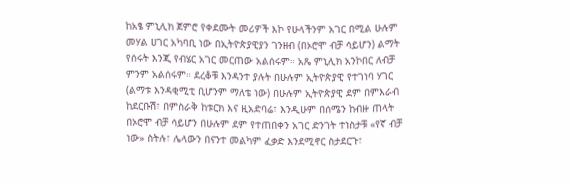ከአፄ ምኒሊክ ጀምሮ የቀደሙት መሪዎች እኮ የሁላችንም አገር በሚል ሁሉም መሃል ሀገር አካባቢ ነው በኢትዮጵያዊያን ገንዘብ (በኦሮሞ ብቻ ሳይሆን) ልማት የሰሩት እንጂ የብሄር አገር መርጠው አልሰሩም። አጼ ምኒሊክ አንኮበር ለብቻ ምንም አልሰሩም። ደረቆቹ እንዳንተ ያሉት በሁሉም ኢትዮጵያዊ የተገነባ ሃገር (ልማቱ እንዳቂሚቲ ቢሆንም ማለቴ ነው) በሁሉም ኢትዮጵያዊ ደም በምእራብ ከደርቡሽ፣ በምስራቅ ከቱርክ እና ዚአድባሬ፣ እንዲሁም በሰሜን ከብዙ ጠላት በኦሮሞ ብቻ ሳይሆን በሁሉም ደም የተጠበቀን አገር ድንገት ተነስታቹ «የኛ ብቻ ነው» ስትሉ፣ ሌላውን በናንተ መልካም ፈቃድ እንደሚኖር ስታደርጉ፣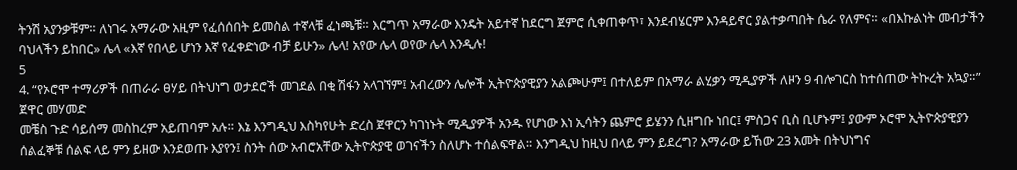ትንሽ አያንቃቹም። ለነገሩ አማራው አዚም የፈሰሰበት ይመስል ተኛላቹ ፈነጫቹ። እርግጥ አማራው እንዴት አይተኛ ከደርግ ጀምሮ ሲቀጠቀጥ፣ እንደብሄርም እንዳይኖር ያልተቃጣበት ሴራ የለምና። «በእኩልነት መብታችን ባህላችን ይከበር» ሌላ «እኛ የበላይ ሆነን እኛ የፈቀድነው ብቻ ይሁን» ሌላ! አየው ሌላ ወየው ሌላ እንዲሉ!
5
4. “የኦሮሞ ተማሪዎች በጠራራ ፀሃይ በትህነግ ወታደሮች መገደል በቂ ሽፋን አላገኘም፤ አብረውን ሌሎች ኢትዮጵያዊያን አልጮሁም፤ በተለይም በአማራ ልሂቃን ሚዲያዎች ለዞን 9 ብሎገርስ ከተሰጠው ትኩረት አኳያ።” ጀዋር መሃመድ
መቼስ ጉድ ሳይሰማ መስከረም አይጠባም አሉ። እኔ እንግዲህ እስካየሁት ድረስ ጀዋርን ካገነኑት ሚዲያዎች አንዱ የሆነው እነ ኢሳትን ጨምሮ ይሄንን ሲዘግቡ ነበር፤ ምስጋና ቢስ ቢሆኑም፤ ያውም ኦሮሞ ኢትዮጵያዊያን ሰልፈኞቹ ሰልፍ ላይ ምን ይዘው እንደወጡ እያየን፤ ስንት ሰው አብሮአቸው ኢትዮጵያዊ ወገናችን ስለሆኑ ተሰልፍዋል። እንግዲህ ከዚህ በላይ ምን ይደረግ? አማራው ይኸው 23 አመት በትህነግና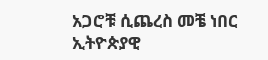አጋሮቹ ሲጨረስ መቼ ነበር ኢትዮጵያዊ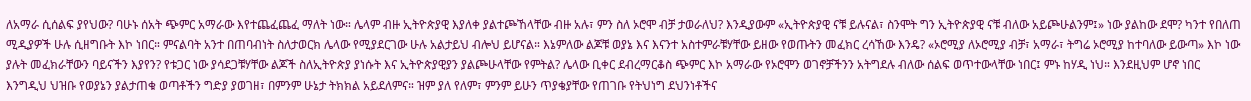ለአማራ ሲሰልፍ ያየህው? ባሁኑ ሰአት ጭምር አማራው እየተጨፈጨፈ ማለት ነው። ሌላም ብዙ ኢትዮጵያዊ እያለቀ ያልተጮኸላቸው ብዙ አሉ፣ ምን ስለ ኦሮሞ ብቻ ታወራለህ? እንዲያውም «ኢትዮጵያዊ ናቹ ይሉናል፣ ስንሞት ግን ኢትዮጵያዊ ናቹ ብለው አይጮሁልንም፤» ነው ያልከው ደሞ? ካንተ የበለጠ ሚዲያዎች ሁሉ ሲዘግቡት እኮ ነበር። ምናልባት አንተ በጠባብነት ስለታወርክ ሌላው የሚያደርገው ሁሉ አልታይህ ብሎህ ይሆናል። እኔምለው ልጆቹ ወያኔ እና እናንተ አስተምራቹሃቸው ይዘው የወጡትን መፈክር ረሳኸው እንዴ? «ኦሮሚያ ለኦሮሚያ ብቻ፣ አማራ፣ ትግሬ ኦሮሚያ ከተባለው ይውጣ» እኮ ነው ያሉት መፈክራቸውን ባይናችን እያየን? የቱጋር ነው ያሳደጋቹሃቸው ልጆች ስለኢትዮጵያ ያነሱት እና ኢትዮጵያዊያን ያልጮሁላቸው የምትል? ሌላው ቢቀር ደብረማርቆስ ጭምር እኮ አማራው የኦሮሞን ወገኖቻችንን አትግደሉ ብለው ሰልፍ ወጥተውላቸው ነበር፤ ምኑ ከሃዲ ነህ። እንደዚህም ሆኖ ነበር እንግዲህ ህዝቡ የወያኔን ያልታጠቁ ወጣቶችን ግድያ ያወገዘ፣ በምንም ሁኔታ ትክክል አይደለምና። ዝም ያለ የለም፣ ምንም ይሁን ጥያቄያቸው የጠገቡ የትህነግ ደህንነቶችና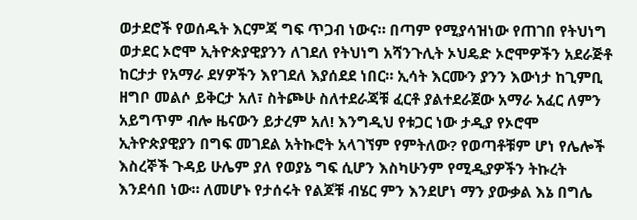ወታደሮች የወሰዱት እርምጃ ግፍ ጥጋብ ነውና። በጣም የሚያሳዝነው የጠገበ የትህነግ ወታደር ኦሮሞ ኢትዮጵያዊያንን ለገደለ የትህነግ አሻንጉሊት ኦህዴድ ኦሮሞዎችን አደራጅቶ ከርታታ የአማራ ደሃዎችን እየገደለ እያሰደደ ነበር። ኢሳት እርሙን ያንን እውነታ ከጊምቢ ዘግቦ መልሶ ይቅርታ አለ፣ ስትጮሁ ስለተደራጃቹ ፈርቶ ያልተደራጀው አማራ አፈር ለምን አይግጥም ብሎ ዜናውን ይታረም አለ! እንግዲህ የቱጋር ነው ታዲያ የኦሮሞ ኢትዮጵያዊያን በግፍ መገደል አትኩሮት አላገኘም የምትለው? የወጣቶቹም ሆነ የሌሎች እስረኞች ጉዳይ ሁሌም ያለ የወያኔ ግፍ ሲሆን እስካሁንም የሚዲያዎችን ትኩረት እንደሳበ ነው። ለመሆኑ የታሰሩት የልጆቹ ብሄር ምን እንደሆነ ማን ያውቃል እኔ በግሌ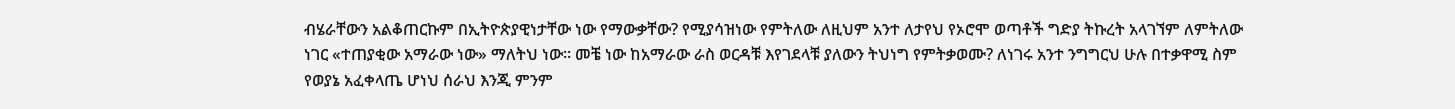ብሄራቸውን አልቆጠርኩም በኢትዮጵያዊነታቸው ነው የማውቃቸው? የሚያሳዝነው የምትለው ለዚህም አንተ ለታየህ የኦሮሞ ወጣቶች ግድያ ትኩረት አላገኘም ለምትለው ነገር «ተጠያቂው አማራው ነው» ማለትህ ነው። መቼ ነው ከአማራው ራስ ወርዳቹ እየገደላቹ ያለውን ትህነግ የምትቃወሙ? ለነገሩ አንተ ንግግርህ ሁሉ በተቃዋሚ ስም የወያኔ አፈቀላጤ ሆነህ ሰራህ እንጂ ምንም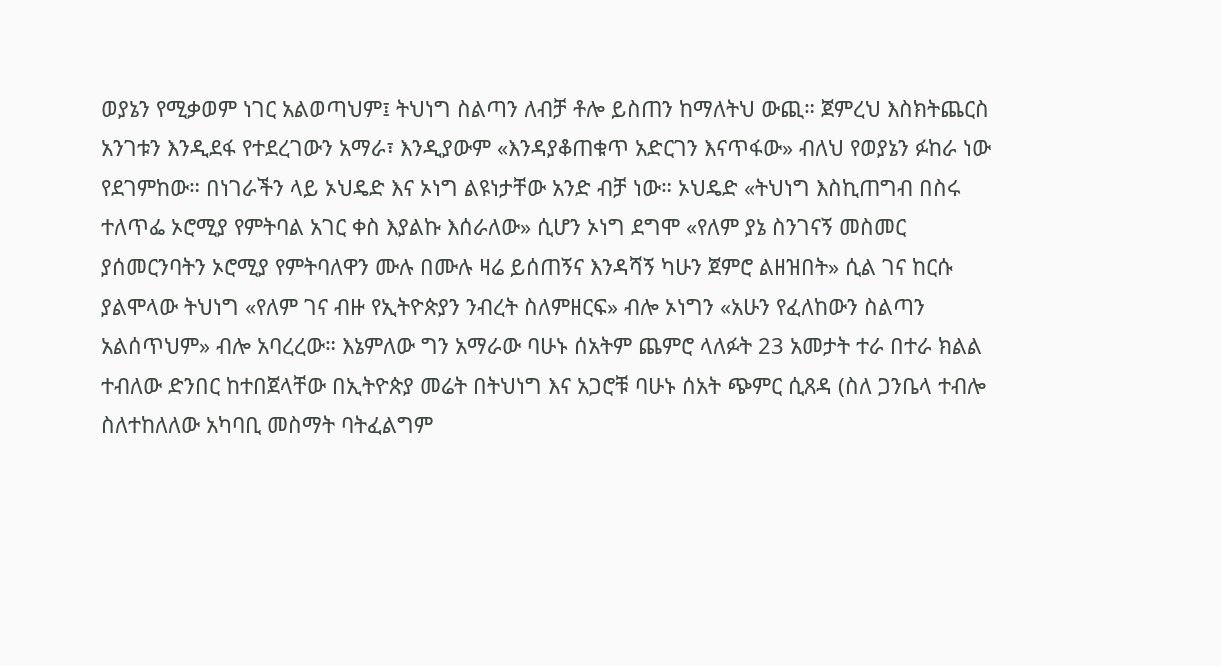ወያኔን የሚቃወም ነገር አልወጣህም፤ ትህነግ ስልጣን ለብቻ ቶሎ ይስጠን ከማለትህ ውጪ። ጀምረህ እስክትጨርስ አንገቱን እንዲደፋ የተደረገውን አማራ፣ እንዲያውም «እንዳያቆጠቁጥ አድርገን እናጥፋው» ብለህ የወያኔን ፉከራ ነው የደገምከው። በነገራችን ላይ ኦህዴድ እና ኦነግ ልዩነታቸው አንድ ብቻ ነው። ኦህዴድ «ትህነግ እስኪጠግብ በስሩ ተለጥፌ ኦሮሚያ የምትባል አገር ቀስ እያልኩ እሰራለው» ሲሆን ኦነግ ደግሞ «የለም ያኔ ስንገናኝ መስመር ያሰመርንባትን ኦሮሚያ የምትባለዋን ሙሉ በሙሉ ዛሬ ይሰጠኝና እንዳሻኝ ካሁን ጀምሮ ልዘዝበት» ሲል ገና ከርሱ ያልሞላው ትህነግ «የለም ገና ብዙ የኢትዮጵያን ንብረት ስለምዘርፍ» ብሎ ኦነግን «አሁን የፈለከውን ስልጣን አልሰጥህም» ብሎ አባረረው። እኔምለው ግን አማራው ባሁኑ ሰአትም ጨምሮ ላለፉት 23 አመታት ተራ በተራ ክልል ተብለው ድንበር ከተበጀላቸው በኢትዮጵያ መሬት በትህነግ እና አጋሮቹ ባሁኑ ሰአት ጭምር ሲጸዳ (ስለ ጋንቤላ ተብሎ ስለተከለለው አካባቢ መስማት ባትፈልግም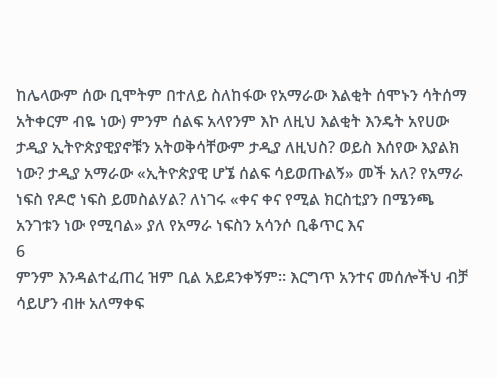ከሌላውም ሰው ቢሞትም በተለይ ስለከፋው የአማራው እልቂት ሰሞኑን ሳትሰማ አትቀርም ብዬ ነው) ምንም ሰልፍ አላየንም እኮ ለዚህ እልቂት እንዴት አየሀው ታዲያ ኢትዮጵያዊያኖቹን አትወቅሳቸውም ታዲያ ለዚህስ? ወይስ እሰየው እያልክ ነው? ታዲያ አማራው «ኢትዮጵያዊ ሆኜ ሰልፍ ሳይወጡልኝ» መች አለ? የአማራ ነፍስ የዶሮ ነፍስ ይመስልሃል? ለነገሩ «ቀና ቀና የሚል ክርስቲያን በሜንጫ አንገቱን ነው የሚባል» ያለ የአማራ ነፍስን አሳንሶ ቢቆጥር እና
6
ምንም እንዳልተፈጠረ ዝም ቢል አይደንቀኝም። እርግጥ አንተና መሰሎችህ ብቻ ሳይሆን ብዙ አለማቀፍ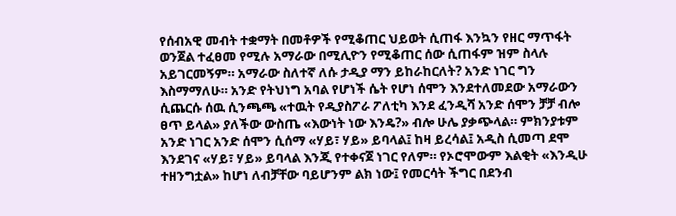የሰብአዊ መብት ተቋማት በመቶዎች የሚቆጠር ህይወት ሲጠፋ እንኳን የዘር ማጥፋት ወንጀል ተፈፀመ የሚሉ አማራው በሚሊዮን የሚቆጠር ሰው ሲጠፋም ዝም ስላሉ አይገርመኝም። አማራው ስለተኛ ለሱ ታዲያ ማን ይከራከርለት? አንድ ነገር ግን እስማማለሁ። አንድ የትህነግ አባል የሆነች ሴት የሆነ ሰሞን እንደተለመደው አማራውን ሲጨርሱ ሰዉ ሲንጫጫ «ተዉት የዲያስፖራ ፖለቲካ እንደ ፈንዲሻ አንድ ሰሞን ቻቻ ብሎ ፀጥ ይላል» ያለችው ውስጤ «እውነት ነው እንዴ?» ብሎ ሁሌ ያቃጭላል። ምክንያቱም አንድ ነገር አንድ ሰሞን ሲሰማ «ሃይ፣ ሃይ» ይባላል፤ ከዛ ይረሳል፤ አዲስ ሲመጣ ደሞ እንደገና «ሃይ፣ ሃይ» ይባላል እንጂ የተቀናጀ ነገር የለም። የኦሮሞውም እልቂት «እንዲሁ ተዘንግቷል» ከሆነ ለብቻቸው ባይሆንም ልክ ነው፤ የመርሳት ችግር በደንብ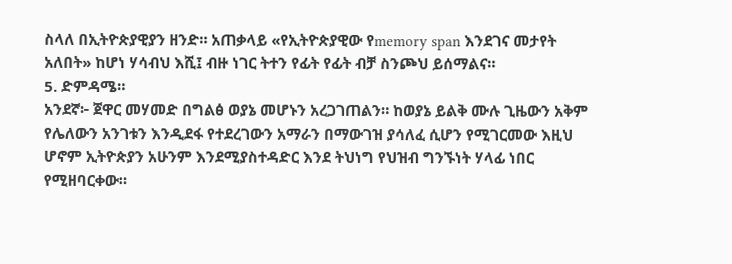ስላለ በኢትዮጵያዊያን ዘንድ። አጠቃላይ «የኢትዮጵያዊው የmemory span እንደገና መታየት አለበት» ከሆነ ሃሳብህ እሺ፤ ብዙ ነገር ትተን የፊት የፊት ብቻ ስንጮህ ይሰማልና።
5. ድምዳሜ።
አንደኛ፦ ጀዋር መሃመድ በግልፅ ወያኔ መሆኑን አረጋገጠልን። ከወያኔ ይልቅ ሙሉ ጊዜውን አቅም የሌለውን አንገቱን እንዲደፋ የተደረገውን አማራን በማውገዝ ያሳለፈ ሲሆን የሚገርመው እዚህ ሆኖም ኢትዮጵያን አሁንም እንደሚያስተዳድር እንደ ትህነግ የህዝብ ግንኙነት ሃላፊ ነበር የሚዘባርቀው።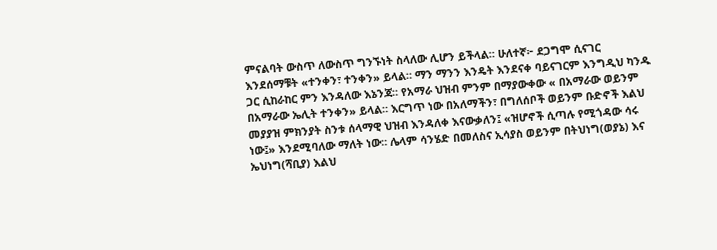ምናልባት ውስጥ ለውስጥ ግንኙነት ስላለው ሊሆን ይችላል። ሁለተኛ፦ ደጋግሞ ሲናገር እንደሰማቹት «ተንቀን፣ ተንቀን» ይላል። ማን ማንን እንዴት እንደናቀ ባይናገርም እንግዲህ ካንዱ ጋር ሲከራከር ምን እንዳለው እኔንጃ። የአማራ ህዝብ ምንም በማያውቀው « በአማራው ወይንም በአማራው ኤሊት ተንቀን» ይላል። እርግጥ ነው በአለማችን፣ በግለሰቦች ወይንም ቡድኖች እልህ መያያዝ ምክንያት ስንቱ ሰላማዊ ህዝብ እንዳለቀ እናውቃለን፤ «ዝሆኖች ሲጣሉ የሚጎዳው ሳሩ ነው፤» እንደሚባለው ማለት ነው። ሌላም ሳንሄድ በመለስና ኢሳያስ ወይንም በትህነግ(ወያኔ) እና ኤህነግ(ሻቢያ) እልህ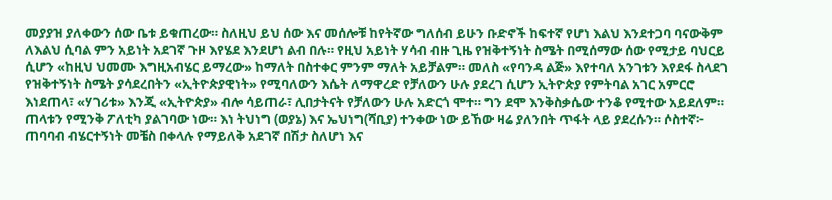መያያዝ ያለቀውን ሰው ቤቱ ይቁጠረው። ስለዚህ ይህ ሰው እና መሰሎቹ ከየትኛው ግለሰብ ይሁን ቡድኖች ከፍተኛ የሆነ እልህ እንደተጋባ ባናውቅም ለእልህ ሲባል ምን አይነት አደገኛ ጉዞ እየሄደ እንደሆነ ልብ በሉ። የዚህ አይነት ሃሳብ ብዙ ጊዜ የዝቅተኝነት ስሜት በሚሰማው ሰው የሚታይ ባህርይ ሲሆን «ከዚህ ህመሙ እግዚአብሄር ይማረው» ከማለት በስተቀር ምንም ማለት አይቻልም። መለስ «የባንዳ ልጅ» እየተባለ አንገቱን እየደፋ ስላደገ የዝቅተኝነት ስሜት ያሳደረበትን «ኢትዮጵያዊነት» የሚባለውን እሴት ለማዋረድ የቻለውን ሁሉ ያደረገ ሲሆን ኢትዮጵያ የምትባል አገር አምርሮ እነደጠላ፣ «ሃገሪቱ» እንጂ «ኢትዮጵያ» ብሎ ሳይጠራ፣ ሊበታትናት የቻለውን ሁሉ አድርጎ ሞተ። ግን ደሞ እንቅስቃሴው ተንቆ የሚተው አይደለም። ጠላቱን የሚንቅ ፖለቲካ ያልገባው ነው። እነ ትህነግ (ወያኔ) እና ኤህነግ(ሻቢያ) ተንቀው ነው ይኸው ዛሬ ያለንበት ጥፋት ላይ ያደረሱን። ሶስተኛ፦ ጠባባብ ብሄርተኝነት መቼስ በቀላሉ የማይለቅ አደገኛ በሽታ ስለሆነ እና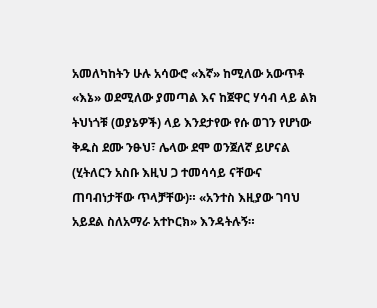አመለካከትን ሁሉ አሳውሮ «እኛ» ከሚለው አውጥቶ «እኔ» ወደሚለው ያመጣል እና ከጀዋር ሃሳብ ላይ ልክ ትህነጎቹ (ወያኔዎች) ላይ እንደታየው የሱ ወገን የሆነው ቅዱስ ደሙ ንፁህ፣ ሌላው ደሞ ወንጀለኛ ይሆናል (ሂትለርን አስቡ እዚህ ጋ ተመሳሳይ ናቸውና ጠባብነታቸው ጥላቻቸው)። «አንተስ እዚያው ገባህ አይደል ስለአማራ አተኮርክ» እንዳትሉኝ።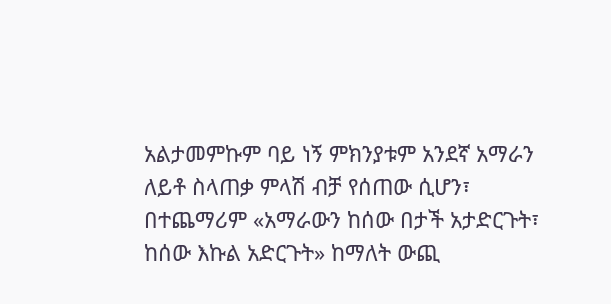አልታመምኩም ባይ ነኝ ምክንያቱም አንደኛ አማራን ለይቶ ስላጠቃ ምላሽ ብቻ የሰጠው ሲሆን፣ በተጨማሪም «አማራውን ከሰው በታች አታድርጉት፣ ከሰው እኩል አድርጉት» ከማለት ውጪ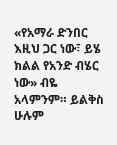«የአማራ ድንበር እዚህ ጋር ነው፣ ይሄ ክልል የአንድ ብሄር ነው» ብዬ አላምንም። ይልቅስ ሁሉም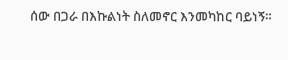ሰው በጋራ በእኩልነት ስለመኖር እንመካከር ባይነኝ።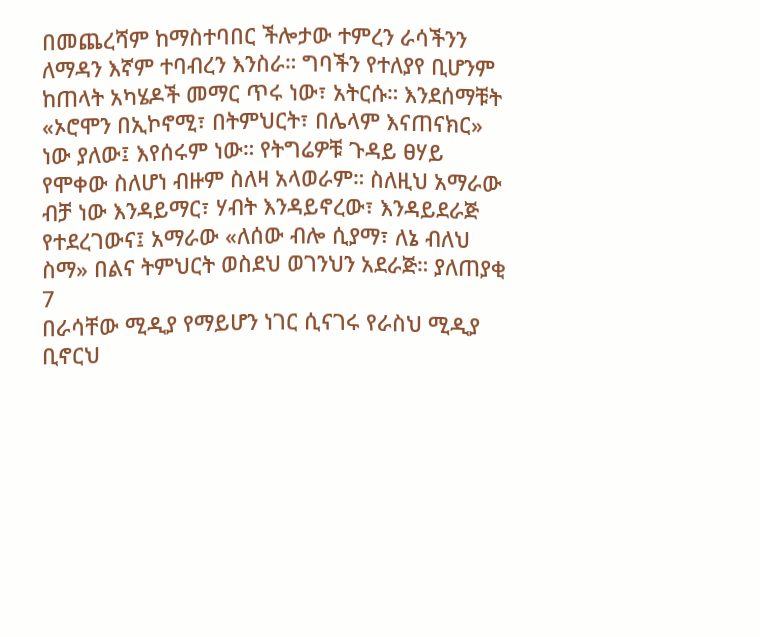በመጨረሻም ከማስተባበር ችሎታው ተምረን ራሳችንን ለማዳን እኛም ተባብረን እንስራ። ግባችን የተለያየ ቢሆንም ከጠላት አካሄዶች መማር ጥሩ ነው፣ አትርሱ። እንደሰማቹት «ኦሮሞን በኢኮኖሚ፣ በትምህርት፣ በሌላም እናጠናክር» ነው ያለው፤ እየሰሩም ነው። የትግሬዎቹ ጉዳይ ፀሃይ የሞቀው ስለሆነ ብዙም ስለዛ አላወራም። ስለዚህ አማራው ብቻ ነው እንዳይማር፣ ሃብት እንዳይኖረው፣ እንዳይደራጅ የተደረገውና፤ አማራው «ለሰው ብሎ ሲያማ፣ ለኔ ብለህ ስማ» በልና ትምህርት ወስደህ ወገንህን አደራጅ። ያለጠያቂ
7
በራሳቸው ሚዲያ የማይሆን ነገር ሲናገሩ የራስህ ሚዲያ ቢኖርህ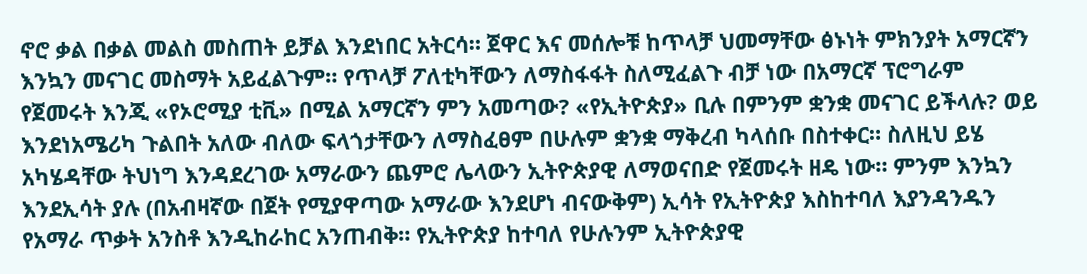ኖሮ ቃል በቃል መልስ መስጠት ይቻል እንደነበር አትርሳ። ጀዋር እና መሰሎቹ ከጥላቻ ህመማቸው ፅኑነት ምክንያት አማርኛን እንኳን መናገር መስማት አይፈልጉም። የጥላቻ ፖለቲካቸውን ለማስፋፋት ስለሚፈልጉ ብቻ ነው በአማርኛ ፕሮግራም የጀመሩት እንጂ «የኦሮሚያ ቲቪ» በሚል አማርኛን ምን አመጣው? «የኢትዮጵያ» ቢሉ በምንም ቋንቋ መናገር ይችላሉ? ወይ እንደነአሜሪካ ጉልበት አለው ብለው ፍላጎታቸውን ለማስፈፀም በሁሉም ቋንቋ ማቅረብ ካላሰቡ በስተቀር። ስለዚህ ይሄ አካሄዳቸው ትህነግ እንዳደረገው አማራውን ጨምሮ ሌላውን ኢትዮጵያዊ ለማወናበድ የጀመሩት ዘዴ ነው። ምንም እንኳን እንደኢሳት ያሉ (በአብዛኛው በጀት የሚያዋጣው አማራው እንደሆነ ብናውቅም) ኢሳት የኢትዮጵያ እስከተባለ እያንዳንዱን የአማራ ጥቃት አንስቶ እንዲከራከር አንጠብቅ። የኢትዮጵያ ከተባለ የሁሉንም ኢትዮጵያዊ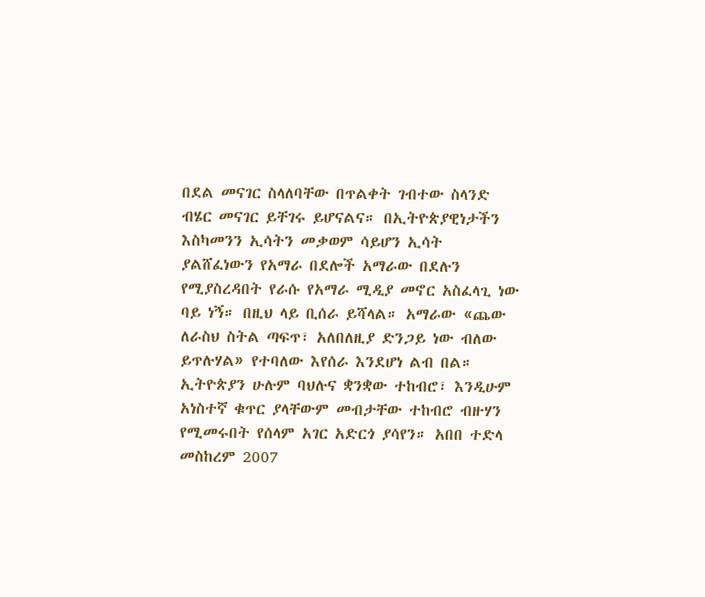በደል መናገር ስላለባቸው በጥልቀት ገብተው ስላንድ ብሄር መናገር ይቸገሩ ይሆናልና። በኢትዮጵያዊነታችን እስካመንን ኢሳትን መቃወም ሳይሆን ኢሳት ያልሸፈነውን የአማራ በደሎች አማራው በደሉን የሚያስረዳበት የራሱ የአማራ ሚዲያ መኖር አስፈላጊ ነው ባይ ነኝ። በዚህ ላይ ቢሰራ ይሻላል። አማራው «ጨው ለራስህ ስትል ጣፍጥ፣ አለበለዚያ ድንጋይ ነው ብለው ይጥሉሃል» የተባለው እየሰራ እንደሆነ ልብ በል። ኢትዮጵያን ሁሉም ባህሉና ቋንቋው ተከብሮ፣ እንዲሁም አነስተኛ ቁጥር ያላቸውም መብታቸው ተከብሮ ብዙሃን የሚመሩበት የሰላም አገር አድርጎ ያሳየን። አበበ ተድላ መስከረም 2007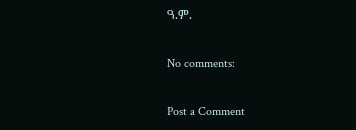ዓ.ም.

No comments:

Post a Comment